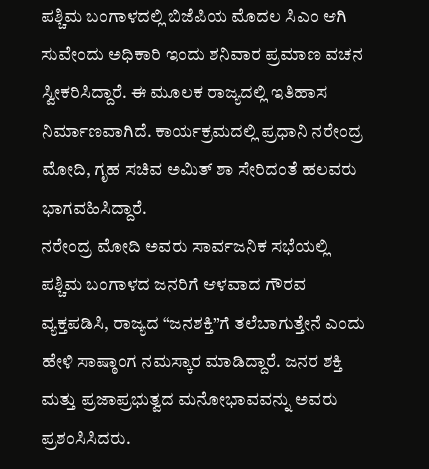ಪಶ್ಚಿಮ ಬಂಗಾಳದಲ್ಲಿ ಬಿಜೆಪಿಯ ಮೊದಲ ಸಿಎಂ ಆಗಿ ಸುವೇಂದು ಅಧಿಕಾರಿ ಇಂದು ಶನಿವಾರ ಪ್ರಮಾಣ ವಚನ ಸ್ವೀಕರಿಸಿದ್ದಾರೆ. ಈ ಮೂಲಕ ರಾಜ್ಯದಲ್ಲಿ ಇತಿಹಾಸ ನಿರ್ಮಾಣವಾಗಿದೆ. ಕಾರ್ಯಕ್ರಮದಲ್ಲಿ ಪ್ರಧಾನಿ ನರೇಂದ್ರ ಮೋದಿ, ಗೃಹ ಸಚಿವ ಅಮಿತ್ ಶಾ ಸೇರಿದಂತೆ ಹಲವರು ಭಾಗವಹಿಸಿದ್ದಾರೆ.
ನರೇಂದ್ರ ಮೋದಿ ಅವರು ಸಾರ್ವಜನಿಕ ಸಭೆಯಲ್ಲಿ ಪಶ್ಚಿಮ ಬಂಗಾಳದ ಜನರಿಗೆ ಆಳವಾದ ಗೌರವ ವ್ಯಕ್ತಪಡಿಸಿ, ರಾಜ್ಯದ “ಜನಶಕ್ತಿ”ಗೆ ತಲೆಬಾಗುತ್ತೇನೆ ಎಂದು ಹೇಳಿ ಸಾಷ್ಠಾಂಗ ನಮಸ್ಕಾರ ಮಾಡಿದ್ದಾರೆ. ಜನರ ಶಕ್ತಿ ಮತ್ತು ಪ್ರಜಾಪ್ರಭುತ್ವದ ಮನೋಭಾವವನ್ನು ಅವರು ಪ್ರಶಂಸಿಸಿದರು.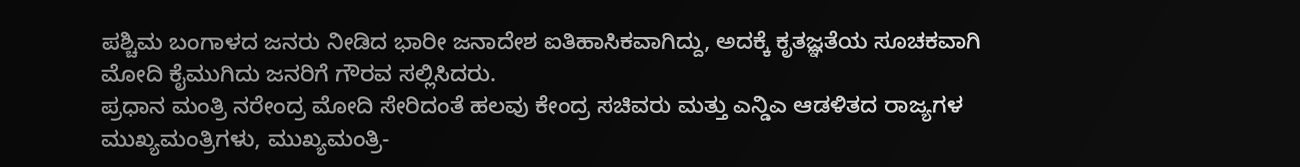ಪಶ್ಚಿಮ ಬಂಗಾಳದ ಜನರು ನೀಡಿದ ಭಾರೀ ಜನಾದೇಶ ಐತಿಹಾಸಿಕವಾಗಿದ್ದು, ಅದಕ್ಕೆ ಕೃತಜ್ಞತೆಯ ಸೂಚಕವಾಗಿ ಮೋದಿ ಕೈಮುಗಿದು ಜನರಿಗೆ ಗೌರವ ಸಲ್ಲಿಸಿದರು.
ಪ್ರಧಾನ ಮಂತ್ರಿ ನರೇಂದ್ರ ಮೋದಿ ಸೇರಿದಂತೆ ಹಲವು ಕೇಂದ್ರ ಸಚಿವರು ಮತ್ತು ಎನ್ಡಿಎ ಆಡಳಿತದ ರಾಜ್ಯಗಳ ಮುಖ್ಯಮಂತ್ರಿಗಳು, ಮುಖ್ಯಮಂತ್ರಿ-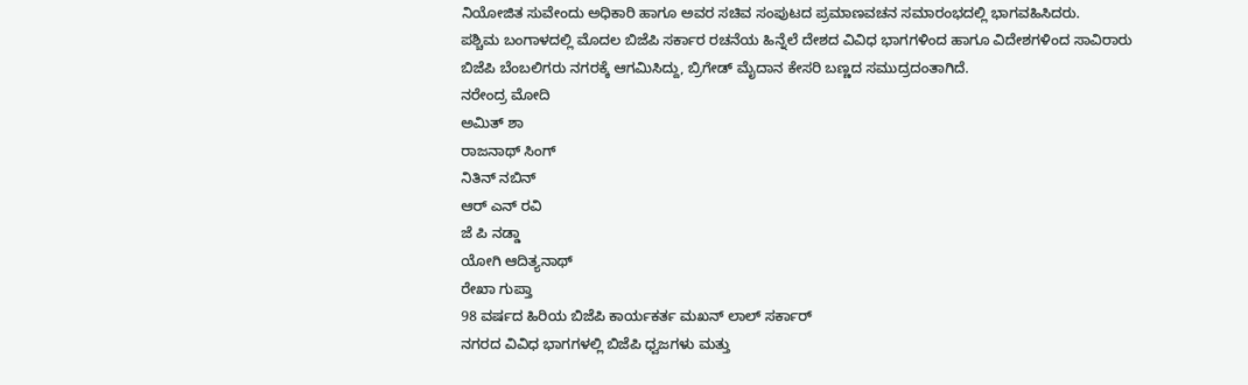ನಿಯೋಜಿತ ಸುವೇಂದು ಅಧಿಕಾರಿ ಹಾಗೂ ಅವರ ಸಚಿವ ಸಂಪುಟದ ಪ್ರಮಾಣವಚನ ಸಮಾರಂಭದಲ್ಲಿ ಭಾಗವಹಿಸಿದರು.
ಪಶ್ಚಿಮ ಬಂಗಾಳದಲ್ಲಿ ಮೊದಲ ಬಿಜೆಪಿ ಸರ್ಕಾರ ರಚನೆಯ ಹಿನ್ನೆಲೆ ದೇಶದ ವಿವಿಧ ಭಾಗಗಳಿಂದ ಹಾಗೂ ವಿದೇಶಗಳಿಂದ ಸಾವಿರಾರು ಬಿಜೆಪಿ ಬೆಂಬಲಿಗರು ನಗರಕ್ಕೆ ಆಗಮಿಸಿದ್ದು, ಬ್ರಿಗೇಡ್ ಮೈದಾನ ಕೇಸರಿ ಬಣ್ಣದ ಸಮುದ್ರದಂತಾಗಿದೆ.
ನರೇಂದ್ರ ಮೋದಿ
ಅಮಿತ್ ಶಾ
ರಾಜನಾಥ್ ಸಿಂಗ್
ನಿತಿನ್ ನಬಿನ್
ಆರ್ ಎನ್ ರವಿ
ಜೆ ಪಿ ನಡ್ಡಾ
ಯೋಗಿ ಆದಿತ್ಯನಾಥ್
ರೇಖಾ ಗುಪ್ತಾ
98 ವರ್ಷದ ಹಿರಿಯ ಬಿಜೆಪಿ ಕಾರ್ಯಕರ್ತ ಮಖನ್ ಲಾಲ್ ಸರ್ಕಾರ್
ನಗರದ ವಿವಿಧ ಭಾಗಗಳಲ್ಲಿ ಬಿಜೆಪಿ ಧ್ವಜಗಳು ಮತ್ತು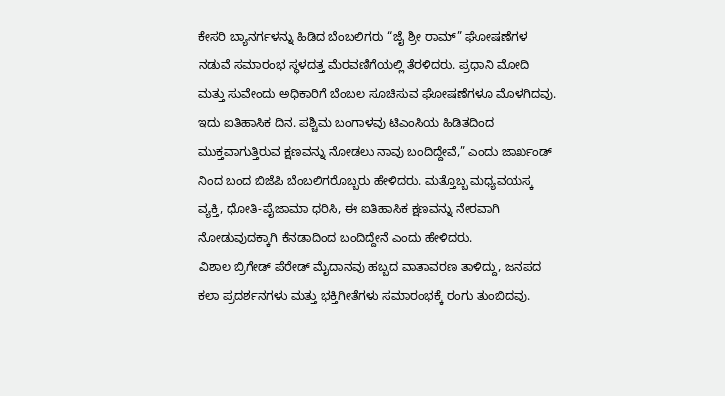ಕೇಸರಿ ಬ್ಯಾನರ್ಗಳನ್ನು ಹಿಡಿದ ಬೆಂಬಲಿಗರು “ಜೈ ಶ್ರೀ ರಾಮ್” ಘೋಷಣೆಗಳ ನಡುವೆ ಸಮಾರಂಭ ಸ್ಥಳದತ್ತ ಮೆರವಣಿಗೆಯಲ್ಲಿ ತೆರಳಿದರು. ಪ್ರಧಾನಿ ಮೋದಿ ಮತ್ತು ಸುವೇಂದು ಅಧಿಕಾರಿಗೆ ಬೆಂಬಲ ಸೂಚಿಸುವ ಘೋಷಣೆಗಳೂ ಮೊಳಗಿದವು.
ಇದು ಐತಿಹಾಸಿಕ ದಿನ. ಪಶ್ಚಿಮ ಬಂಗಾಳವು ಟಿಎಂಸಿಯ ಹಿಡಿತದಿಂದ ಮುಕ್ತವಾಗುತ್ತಿರುವ ಕ್ಷಣವನ್ನು ನೋಡಲು ನಾವು ಬಂದಿದ್ದೇವೆ,” ಎಂದು ಜಾರ್ಖಂಡ್ ನಿಂದ ಬಂದ ಬಿಜೆಪಿ ಬೆಂಬಲಿಗರೊಬ್ಬರು ಹೇಳಿದರು. ಮತ್ತೊಬ್ಬ ಮಧ್ಯವಯಸ್ಕ ವ್ಯಕ್ತಿ, ಧೋತಿ-ಪೈಜಾಮಾ ಧರಿಸಿ, ಈ ಐತಿಹಾಸಿಕ ಕ್ಷಣವನ್ನು ನೇರವಾಗಿ ನೋಡುವುದಕ್ಕಾಗಿ ಕೆನಡಾದಿಂದ ಬಂದಿದ್ದೇನೆ ಎಂದು ಹೇಳಿದರು.
ವಿಶಾಲ ಬ್ರಿಗೇಡ್ ಪೆರೇಡ್ ಮೈದಾನವು ಹಬ್ಬದ ವಾತಾವರಣ ತಾಳಿದ್ದು, ಜನಪದ ಕಲಾ ಪ್ರದರ್ಶನಗಳು ಮತ್ತು ಭಕ್ತಿಗೀತೆಗಳು ಸಮಾರಂಭಕ್ಕೆ ರಂಗು ತುಂಬಿದವು.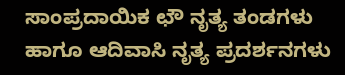ಸಾಂಪ್ರದಾಯಿಕ ಛೌ ನೃತ್ಯ ತಂಡಗಳು ಹಾಗೂ ಆದಿವಾಸಿ ನೃತ್ಯ ಪ್ರದರ್ಶನಗಳು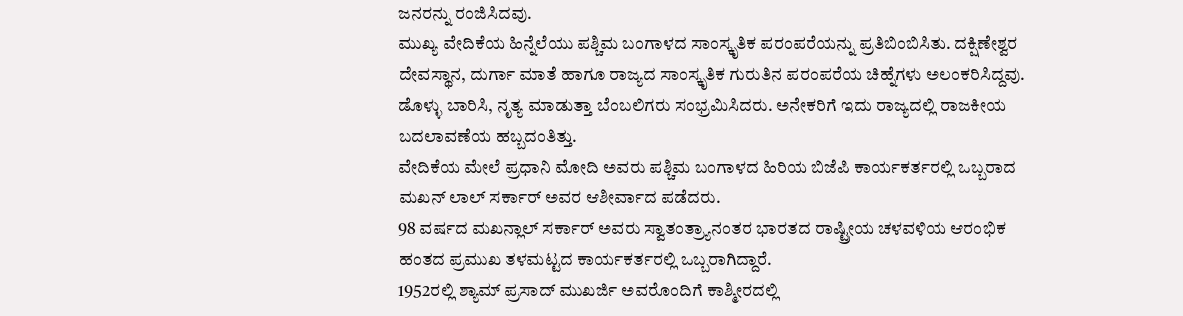ಜನರನ್ನು ರಂಜಿಸಿದವು.
ಮುಖ್ಯ ವೇದಿಕೆಯ ಹಿನ್ನೆಲೆಯು ಪಶ್ಚಿಮ ಬಂಗಾಳದ ಸಾಂಸ್ಕೃತಿಕ ಪರಂಪರೆಯನ್ನು ಪ್ರತಿಬಿಂಬಿಸಿತು. ದಕ್ಷಿಣೇಶ್ವರ ದೇವಸ್ಥಾನ, ದುರ್ಗಾ ಮಾತೆ ಹಾಗೂ ರಾಜ್ಯದ ಸಾಂಸ್ಕೃತಿಕ ಗುರುತಿನ ಪರಂಪರೆಯ ಚಿಹ್ನೆಗಳು ಅಲಂಕರಿಸಿದ್ದವು. ಡೊಳ್ಳು ಬಾರಿಸಿ, ನೃತ್ಯ ಮಾಡುತ್ತಾ ಬೆಂಬಲಿಗರು ಸಂಭ್ರಮಿಸಿದರು. ಅನೇಕರಿಗೆ ಇದು ರಾಜ್ಯದಲ್ಲಿ ರಾಜಕೀಯ ಬದಲಾವಣೆಯ ಹಬ್ಬದಂತಿತ್ತು.
ವೇದಿಕೆಯ ಮೇಲೆ ಪ್ರಧಾನಿ ಮೋದಿ ಅವರು ಪಶ್ಚಿಮ ಬಂಗಾಳದ ಹಿರಿಯ ಬಿಜೆಪಿ ಕಾರ್ಯಕರ್ತರಲ್ಲಿ ಒಬ್ಬರಾದ ಮಖನ್ ಲಾಲ್ ಸರ್ಕಾರ್ ಅವರ ಆಶೀರ್ವಾದ ಪಡೆದರು.
98 ವರ್ಷದ ಮಖನ್ಲಾಲ್ ಸರ್ಕಾರ್ ಅವರು ಸ್ವಾತಂತ್ರ್ಯಾನಂತರ ಭಾರತದ ರಾಷ್ಟ್ರೀಯ ಚಳವಳಿಯ ಆರಂಭಿಕ ಹಂತದ ಪ್ರಮುಖ ತಳಮಟ್ಟದ ಕಾರ್ಯಕರ್ತರಲ್ಲಿ ಒಬ್ಬರಾಗಿದ್ದಾರೆ.
1952ರಲ್ಲಿ ಶ್ಯಾಮ್ ಪ್ರಸಾದ್ ಮುಖರ್ಜಿ ಅವರೊಂದಿಗೆ ಕಾಶ್ಮೀರದಲ್ಲಿ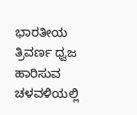ಭಾರತೀಯ ತ್ರಿವರ್ಣ ಧ್ವಜ ಹಾರಿಸುವ ಚಳವಳಿಯಲ್ಲಿ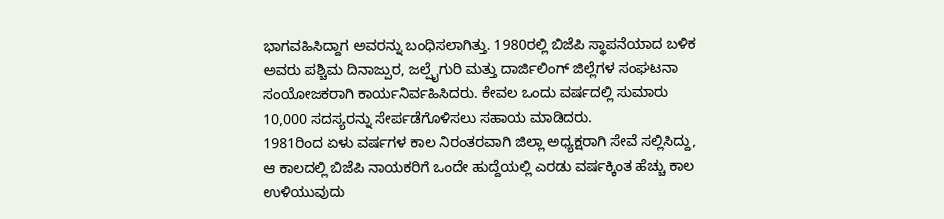ಭಾಗವಹಿಸಿದ್ದಾಗ ಅವರನ್ನು ಬಂಧಿಸಲಾಗಿತ್ತು. 1980ರಲ್ಲಿ ಬಿಜೆಪಿ ಸ್ಥಾಪನೆಯಾದ ಬಳಿಕ ಅವರು ಪಶ್ಚಿಮ ದಿನಾಜ್ಪುರ, ಜಲ್ಪೈಗುರಿ ಮತ್ತು ದಾರ್ಜಿಲಿಂಗ್ ಜಿಲ್ಲೆಗಳ ಸಂಘಟನಾ ಸಂಯೋಜಕರಾಗಿ ಕಾರ್ಯನಿರ್ವಹಿಸಿದರು. ಕೇವಲ ಒಂದು ವರ್ಷದಲ್ಲಿ ಸುಮಾರು 10,000 ಸದಸ್ಯರನ್ನು ಸೇರ್ಪಡೆಗೊಳಿಸಲು ಸಹಾಯ ಮಾಡಿದರು.
1981ರಿಂದ ಏಳು ವರ್ಷಗಳ ಕಾಲ ನಿರಂತರವಾಗಿ ಜಿಲ್ಲಾ ಅಧ್ಯಕ್ಷರಾಗಿ ಸೇವೆ ಸಲ್ಲಿಸಿದ್ದು, ಆ ಕಾಲದಲ್ಲಿ ಬಿಜೆಪಿ ನಾಯಕರಿಗೆ ಒಂದೇ ಹುದ್ದೆಯಲ್ಲಿ ಎರಡು ವರ್ಷಕ್ಕಿಂತ ಹೆಚ್ಚು ಕಾಲ ಉಳಿಯುವುದು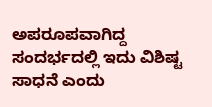ಅಪರೂಪವಾಗಿದ್ದ ಸಂದರ್ಭದಲ್ಲಿ ಇದು ವಿಶಿಷ್ಟ ಸಾಧನೆ ಎಂದು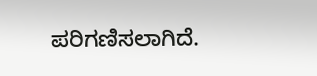ಪರಿಗಣಿಸಲಾಗಿದೆ.